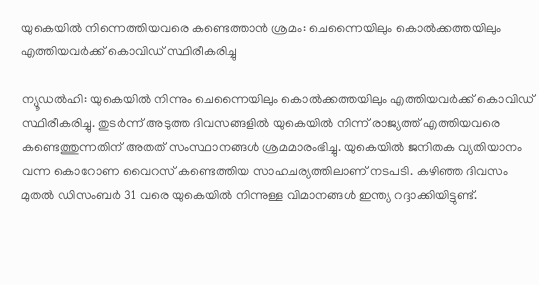യുകെയില്‍ നിന്നെത്തിയവരെ കണ്ടെത്താന്‍ ശ്രമം: ചെന്നൈയിലും കൊല്‍ക്കത്തയിലും എത്തിയവര്‍ക്ക് കൊവിഡ് സ്ഥിരീകരിച്ചു

ന്യൂഡല്‍ഹി: യുകെയില്‍ നിന്നും ചെന്നൈയിലും കൊല്‍ക്കത്തയിലും എത്തിയവര്‍ക്ക് കൊവിഡ് സ്ഥിരീകരിച്ചു. തുടര്‍ന്ന് അടുത്ത ദിവസങ്ങളില്‍ യുകെയില്‍ നിന്ന് രാജ്യത്ത് എത്തിയവരെ കണ്ടെത്തുന്നതിന് അതത് സംസ്ഥാനങ്ങള്‍ ശ്രമമാരംഭിച്ചു. യുകെയില്‍ ജനിതക വ്യതിയാനം വന്ന കൊറോണ വൈറസ് കണ്ടെത്തിയ സാഹചര്യത്തിലാണ് നടപടി. കഴിഞ്ഞ ദിവസം മുതല്‍ ഡിസംബര്‍ 31 വരെ യുകെയില്‍ നിന്നുള്ള വിമാനങ്ങള്‍ ഇന്ത്യ റദ്ദാക്കിയിട്ടുണ്ട്.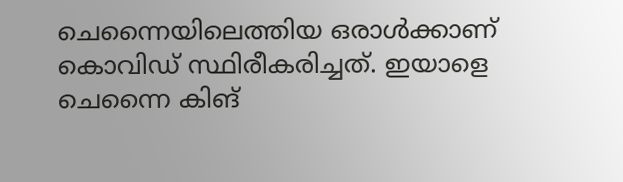ചെന്നൈയിലെത്തിയ ഒരാള്‍ക്കാണ് കൊവിഡ് സ്ഥിരീകരിച്ചത്. ഇയാളെ ചെന്നൈ കിങ്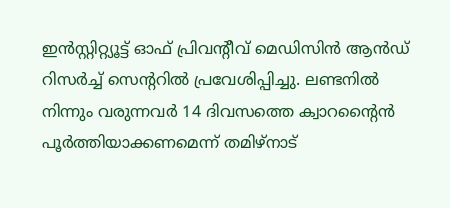ഇന്‍സ്റ്റിറ്റ്യൂട്ട് ഓഫ് പ്രിവന്റീവ് മെഡിസിന്‍ ആന്‍ഡ് റിസര്‍ച്ച് സെന്ററില്‍ പ്രവേശിപ്പിച്ചു. ലണ്ടനില്‍ നിന്നും വരുന്നവര്‍ 14 ദിവസത്തെ ക്വാറന്റൈന്‍ പൂര്‍ത്തിയാക്കണമെന്ന് തമിഴ്നാട്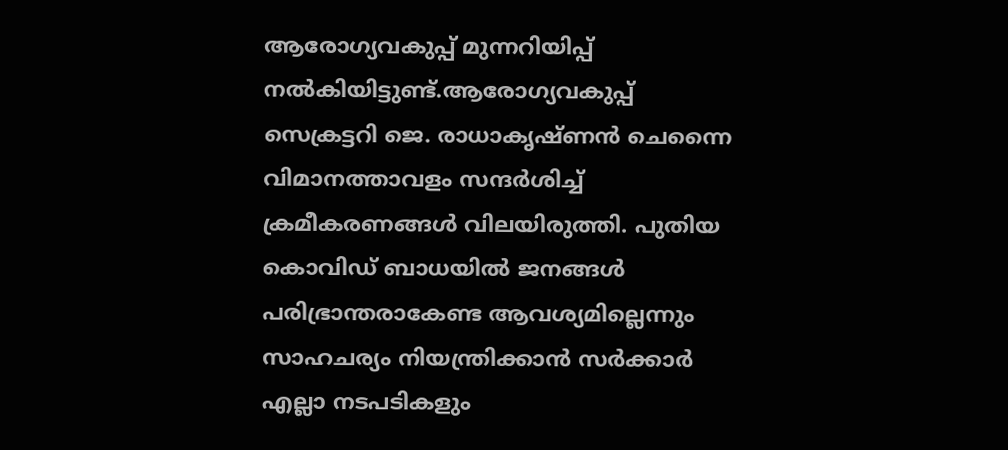ആരോഗ്യവകുപ്പ് മുന്നറിയിപ്പ് നല്‍കിയിട്ടുണ്ട്.ആരോഗ്യവകുപ്പ് സെക്രട്ടറി ജെ. രാധാകൃഷ്ണന്‍ ചെന്നൈ വിമാനത്താവളം സന്ദര്‍ശിച്ച് ക്രമീകരണങ്ങള്‍ വിലയിരുത്തി. പുതിയ കൊവിഡ് ബാധയില്‍ ജനങ്ങള്‍ പരിഭ്രാന്തരാകേണ്ട ആവശ്യമില്ലെന്നും സാഹചര്യം നിയന്ത്രിക്കാന്‍ സര്‍ക്കാര്‍ എല്ലാ നടപടികളും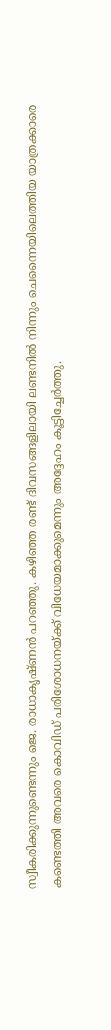സ്വീകരിക്കുന്നുണ്ടെന്നും ജെ. രാധാകൃഷ്ണന്‍ പറഞ്ഞു. കഴിഞ്ഞ രണ്ട് ദിവസങ്ങളിലായി ലണ്ടനില്‍ നിന്നും ചെന്നൈയിലെത്തിയ യാത്രക്കാരെ കണ്ടെത്തി അവരെ കൊവിഡ് പരിശോധനയ്ക്ക് വിധേയമാക്കുമെന്നും അദ്ദേഹം കൂട്ടിച്ചേര്‍ത്തു.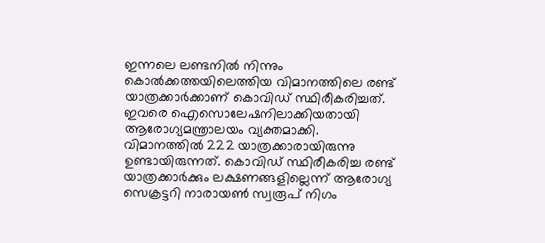ഇന്നലെ ലണ്ടനില്‍ നിന്നും കൊല്‍ക്കത്തയിലെത്തിയ വിമാനത്തിലെ രണ്ട് യാത്രക്കാര്‍ക്കാണ് കൊവിഡ് സ്ഥിരീകരിച്ചത്. ഇവരെ ഐസൊലേഷനിലാക്കിയതായി ആരോഗ്യമന്ത്രാലയം വ്യക്തമാക്കി. വിമാനത്തില്‍ 222 യാത്രക്കാരായിരുന്നു ഉണ്ടായിരുന്നത്. കൊവിഡ് സ്ഥിരീകരിച്ച രണ്ട് യാത്രക്കാര്‍ക്കും ലക്ഷണങ്ങളില്ലെന്ന് ആരോഗ്യ സെക്രട്ടറി നാരായണ്‍ സ്വരൂപ് നിഗം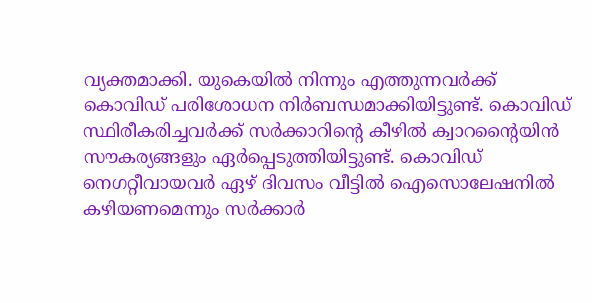വ്യക്തമാക്കി. യുകെയില്‍ നിന്നും എത്തുന്നവര്‍ക്ക് കൊവിഡ് പരിശോധന നിര്‍ബന്ധമാക്കിയിട്ടുണ്ട്. കൊവിഡ് സ്ഥിരീകരിച്ചവര്‍ക്ക് സര്‍ക്കാറിന്റെ കീഴില്‍ ക്വാറന്റൈയിന്‍ സൗകര്യങ്ങളും ഏര്‍പ്പെടുത്തിയിട്ടുണ്ട്. കൊവിഡ് നെഗറ്റീവായവര്‍ ഏഴ് ദിവസം വീട്ടില്‍ ഐസൊലേഷനില്‍ കഴിയണമെന്നും സര്‍ക്കാര്‍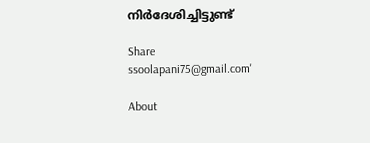നിര്‍ദേശിച്ചിട്ടുണ്ട്

Share
ssoolapani75@gmail.com'

About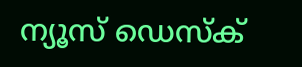ന്യൂസ് ഡെസ്ക്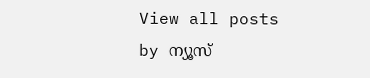View all posts by ന്യൂസ്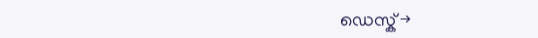ഡെസ്ക് →